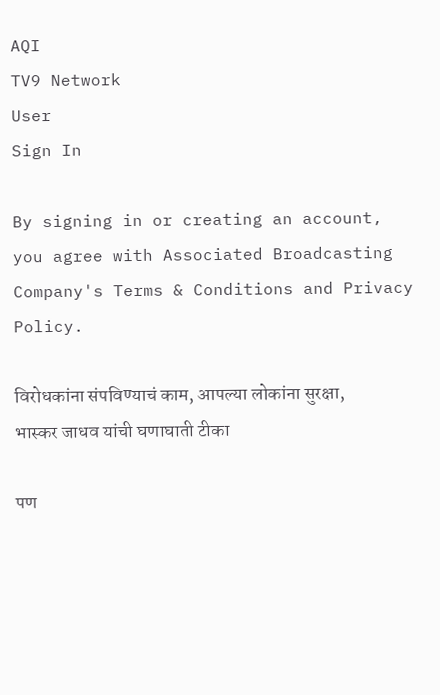AQI
TV9 Network
User
Sign In

By signing in or creating an account, you agree with Associated Broadcasting Company's Terms & Conditions and Privacy Policy.

विरोधकांना संपविण्याचं काम, आपल्या लोकांना सुरक्षा, भास्कर जाधव यांची घणाघाती टीका

पण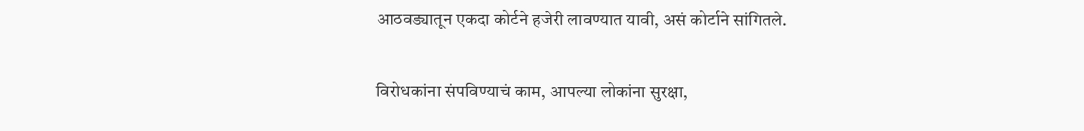आठवड्यातून एकदा कोर्टने हजेरी लावण्यात यावी, असं कोर्टाने सांगितले.

विरोधकांना संपविण्याचं काम, आपल्या लोकांना सुरक्षा,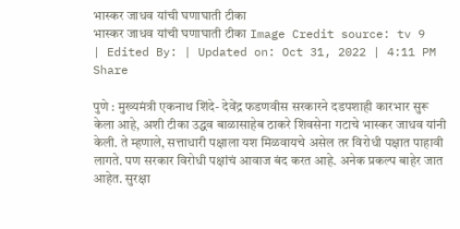भास्कर जाधव यांची घणाघाती टीका
भास्कर जाधव यांची घणाघाती टीका Image Credit source: tv 9
| Edited By: | Updated on: Oct 31, 2022 | 4:11 PM
Share

पुणे : मुख्यमंत्री एकनाथ शिंदे- देवेंद्र फडणवीस सरकारने दडपशाही कारभार सुरू केला आहे, अशी टीका उद्धव बाळासाहेब ठाकरे शिवसेना गटाचे भास्कर जाधव यांनी केली. ते म्हणाले, सत्ताधारी पक्षाला यश मिळवायचे असेल तर विरोधी पक्षात पाहावी लागते. पण सरकार विरोधी पक्षांचं आवाज बंद करत आहे. अनेक प्रकल्प बाहेर जात आहेत. सुरक्षा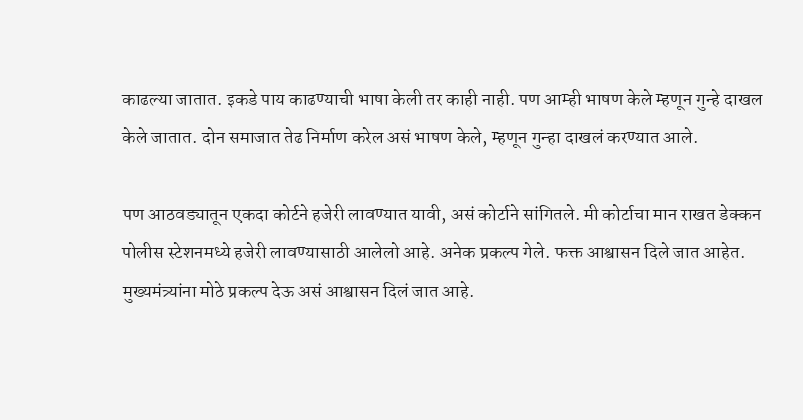काढल्या जातात. इकडे पाय काढण्याची भाषा केली तर काही नाही. पण आम्ही भाषण केले म्हणून गुन्हे दाखल केले जातात. दोन समाजात तेढ निर्माण करेल असं भाषण केले, म्हणून गुन्हा दाखलं करण्यात आले.

पण आठवड्यातून एकदा कोर्टने हजेरी लावण्यात यावी, असं कोर्टाने सांगितले. मी कोर्टाचा मान राखत डेक्कन पोलीस स्टेशनमध्ये हजेरी लावण्यासाठी आलेलो आहे. अनेक प्रकल्प गेले. फक्त आश्वासन दिले जात आहेत. मुख्यमंत्र्यांना मोठे प्रकल्प देऊ असं आश्वासन दिलं जात आहे.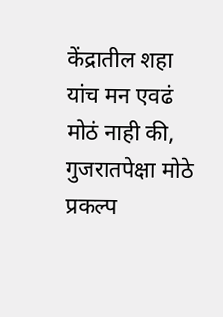केंद्रातील शहा यांच मन एवढं मोठं नाही की, गुजरातपेक्षा मोठे प्रकल्प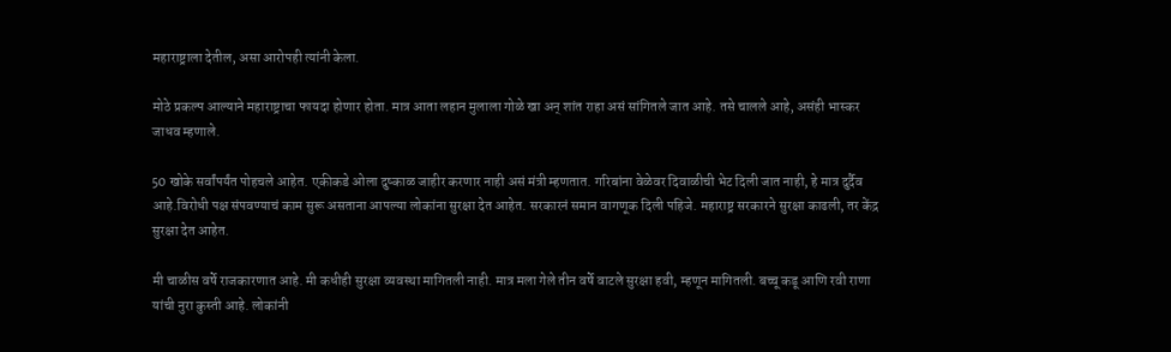महाराष्ट्राला देतील, असा आरोपही त्यांनी केला.

मोठे प्रकल्प आल्याने महाराष्ट्राचा फायदा होणार होता. मात्र आता लहान मुलाला गोळे खा अन् शांत राहा असं सांगितले जात आहे. तसे चालले आहे, असंही भास्कर जाधव म्हणाले.

50 खोके सर्वांपर्यंत पोहचले आहेत. एकीकडे ओला दुष्काळ जाहीर करणार नाही असं मंत्री म्हणतात. गरिबांना वेळेवर दिवाळीची भेट दिली जात नाही, हे मात्र दुर्दैव आहे.विरोधी पक्ष संपवण्याचं काम सुरू असताना आपल्या लोकांना सुरक्षा देत आहेत. सरकारनं समान वागणूक दिली पहिजे. महाराष्ट्र सरकारने सुरक्षा काढली, तर केंद्र सुरक्षा देत आहेत.

मी चाळीस वर्षे राजकारणात आहे. मी कधीही सुरक्षा व्यवस्था मागितली नाही. मात्र मला गेले तीन वर्षे वाटले सुरक्षा हवी, म्हणून मागितली. बच्चू कडू आणि रवी राणा यांची नुरा कुस्ती आहे. लोकांनी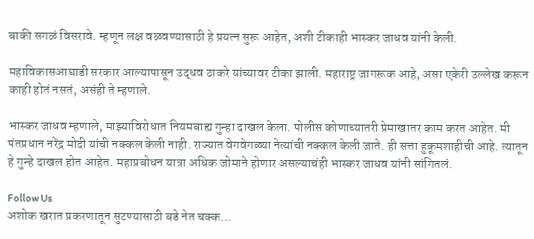बाकी सगळं विसरावे. म्हणून लक्ष वळवण्यासाठी हे प्रयत्न सुरू आहेत, अशी टीकाही भास्कर जाधव यांनी केली.

महाविकासआघाडी सरकार आल्यापासून उद्धव ठाकरे यांच्यावर टीका झाली. महाराष्ट्र जागरूक आहे, असा एकेरी उल्लेख करून काही होतं नसतं, असंही ते म्हणाले.

भास्कर जाधव म्हणाले, माझ्याविरोधात नियमबाह्य गुन्हा दाखल केला. पोलीस कोणाच्यातरी प्रेमाखातर काम करत आहेत. मी पंतप्रधान नरेंद्र मोदी यांची नक्कल केली नाही. राज्यात वेगवेगळ्या नेत्यांची नक्कल केली जाते. ही सत्ता हुकूमशाहीची आहे. त्यातून हे गुन्हे दाखल होत आहेत. महाप्रबोधन यात्रा अधिक जोमाने होणार असल्याचंही भास्कर जाधव यांनी सांगितलं.

Follow Us
अशोक खरात प्रकरणातून सुटण्यासाठी बडे नेत चक्क...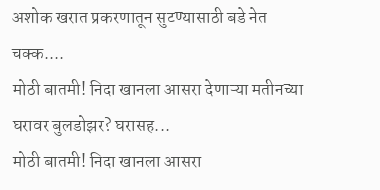अशोक खरात प्रकरणातून सुटण्यासाठी बडे नेत चक्क....
मोठी बातमी! निदा खानला आसरा देणाऱ्या मतीनच्या घरावर बुलडोझर? घरासह...
मोठी बातमी! निदा खानला आसरा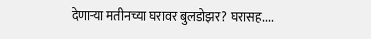देणाऱ्या मतीनच्या घरावर बुलडोझर? घरासह....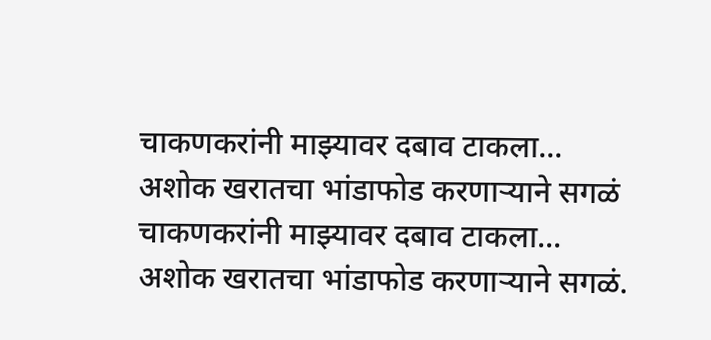चाकणकरांनी माझ्यावर दबाव टाकला... अशोक खरातचा भांडाफोड करणाऱ्याने सगळं
चाकणकरांनी माझ्यावर दबाव टाकला... अशोक खरातचा भांडाफोड करणाऱ्याने सगळं.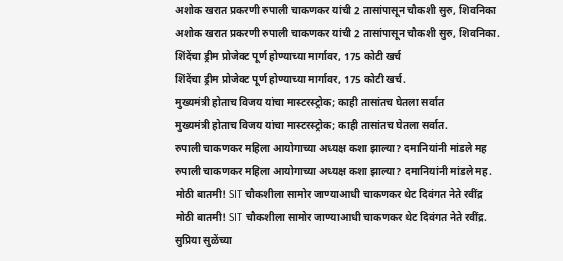अशोक खरात प्रकरणी रुपाली चाकणकर यांची 2 तासांपासून चौकशी सुरु, शिवनिका
अशोक खरात प्रकरणी रुपाली चाकणकर यांची 2 तासांपासून चौकशी सुरु, शिवनिका.
शिंदेंचा ड्रीम प्रोजेक्ट पूर्ण होण्याच्या मार्गावर, 175 कोटी खर्च
शिंदेंचा ड्रीम प्रोजेक्ट पूर्ण होण्याच्या मार्गावर, 175 कोटी खर्च.
मुख्यमंत्री होताच विजय यांचा मास्टरस्ट्रोक; काही तासांतच घेतला सर्वात
मुख्यमंत्री होताच विजय यांचा मास्टरस्ट्रोक; काही तासांतच घेतला सर्वात.
रुपाली चाकणकर महिला आयोगाच्या अध्यक्ष कशा झाल्या? दमानियांनी मांडले मह
रुपाली चाकणकर महिला आयोगाच्या अध्यक्ष कशा झाल्या? दमानियांनी मांडले मह.
मोठी बातमी! SIT चौकशीला सामोर जाण्याआधी चाकणकर थेट दिवंगत नेते रवींद्र
मोठी बातमी! SIT चौकशीला सामोर जाण्याआधी चाकणकर थेट दिवंगत नेते रवींद्र.
सुप्रिया सुळेंच्या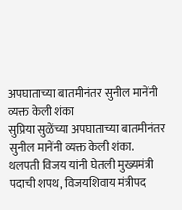अपघाताच्या बातमीनंतर सुनील मानेंनी व्यक्त केली शंका
सुप्रिया सुळेंच्या अपघाताच्या बातमीनंतर सुनील मानेंनी व्यक्त केली शंका.
थलपती विजय यांनी घेतली मुख्यमंत्री पदाची शपथ, विजयशिवाय मंत्रीपद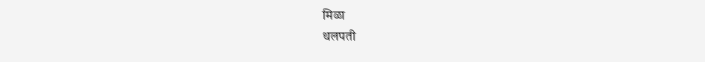मिळा
थलपती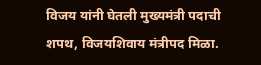विजय यांनी घेतली मुख्यमंत्री पदाची शपथ, विजयशिवाय मंत्रीपद मिळा.